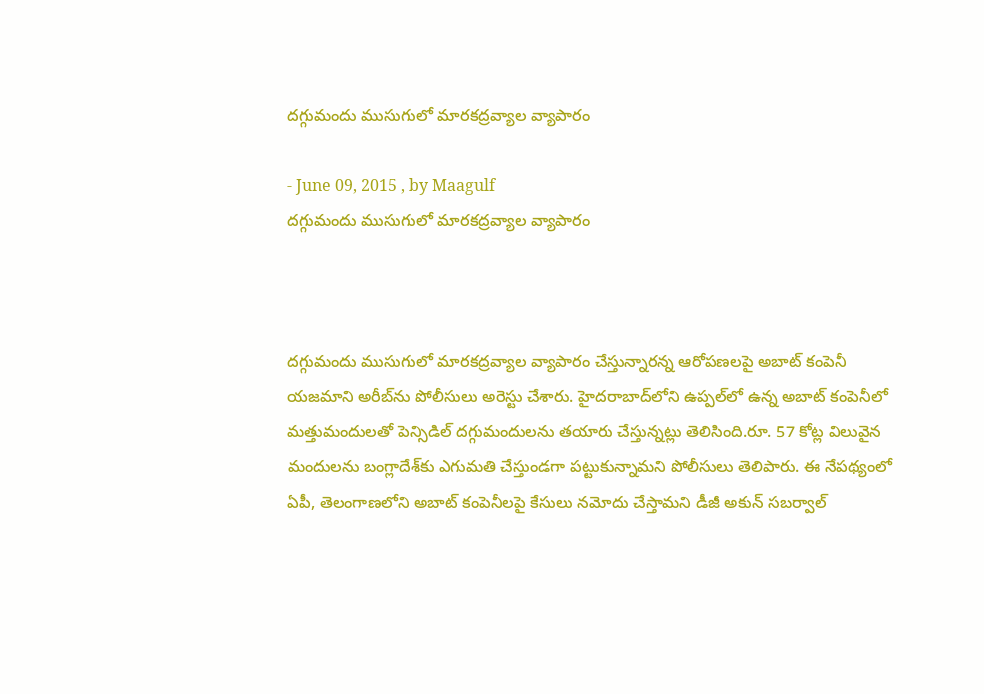దగ్గుమందు ముసుగులో మారకద్రవ్యాల వ్యాపారం

- June 09, 2015 , by Maagulf
దగ్గుమందు ముసుగులో మారకద్రవ్యాల వ్యాపారం



దగ్గుమందు ముసుగులో మారకద్రవ్యాల వ్యాపారం చేస్తున్నారన్న ఆరోపణలపై అబాట్ కంపెనీ యజమాని అరీబ్‌ను పోలీసులు అరెస్టు చేశారు. హైదరాబాద్‌లోని ఉప్పల్‌లో ఉన్న అబాట్ కంపెనీలో మత్తుమందులతో పెన్సిడిల్ దగ్గుమందులను తయారు చేస్తున్నట్లు తెలిసింది.రూ. 57 కోట్ల విలువైన మందులను బంగ్లాదేశ్‌కు ఎగుమతి చేస్తుండగా పట్టుకున్నామని పోలీసులు తెలిపారు. ఈ నేపథ్యంలో ఏపీ, తెలంగాణలోని అబాట్ కంపెనీలపై కేసులు నమోదు చేస్తామని డీజీ అకున్‌ సబర్వాల్‌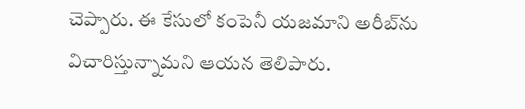చెప్పారు. ఈ కేసులో కంపెనీ యజమాని అరీబ్‌ను విచారిస్తున్నామని ఆయన తెలిపారు.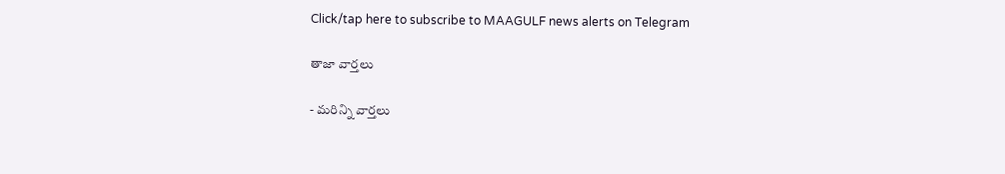Click/tap here to subscribe to MAAGULF news alerts on Telegram

తాజా వార్తలు

- మరిన్ని వార్తలు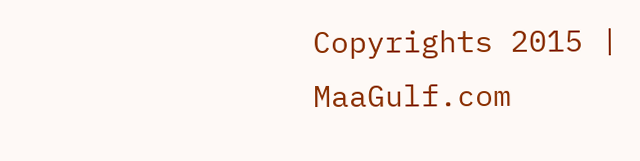Copyrights 2015 | MaaGulf.com